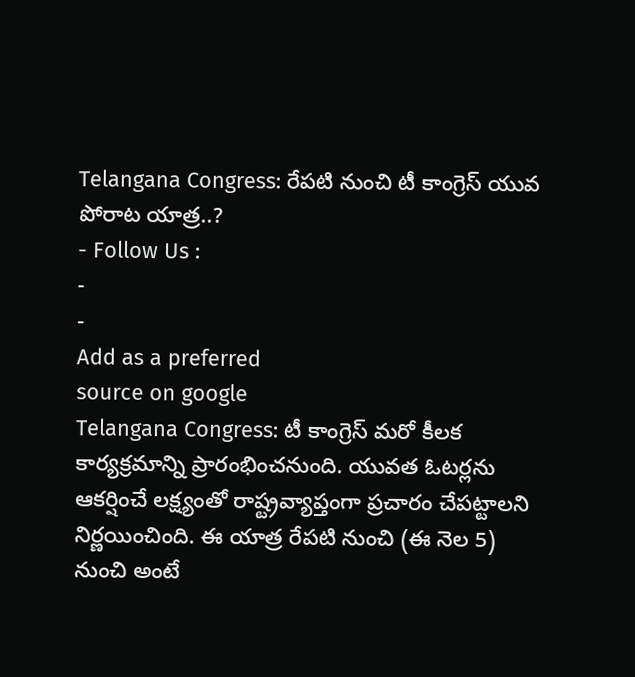Telangana Congress: రేపటి నుంచి టీ కాంగ్రెస్ యువ పోరాట యాత్ర..?
- Follow Us :
-
-
Add as a preferred
source on google
Telangana Congress: టీ కాంగ్రెస్ మరో కీలక కార్యక్రమాన్ని ప్రారంభించనుంది. యువత ఓటర్లను ఆకర్షించే లక్ష్యంతో రాష్ట్రవ్యాప్తంగా ప్రచారం చేపట్టాలని నిర్ణయించింది. ఈ యాత్ర రేపటి నుంచి (ఈ నెల 5) నుంచి అంటే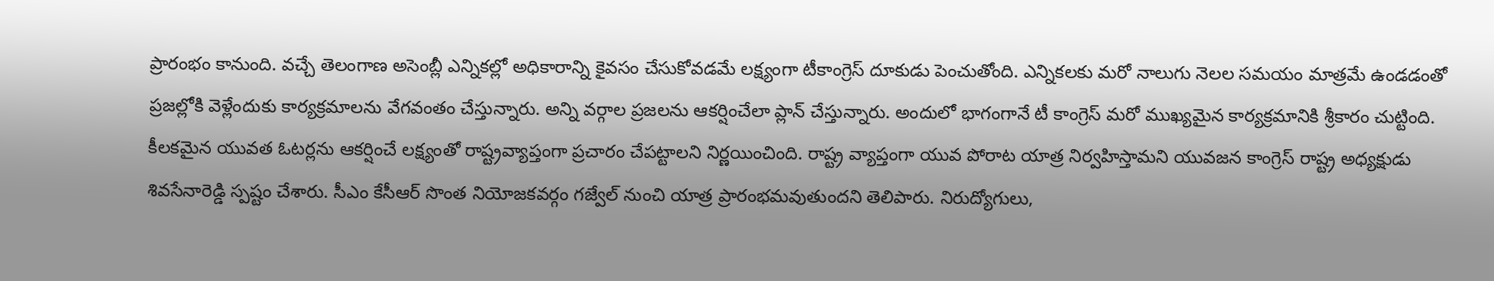ప్రారంభం కానుంది. వచ్చే తెలంగాణ అసెంబ్లీ ఎన్నికల్లో అధికారాన్ని కైవసం చేసుకోవడమే లక్ష్యంగా టీకాంగ్రెస్ దూకుడు పెంచుతోంది. ఎన్నికలకు మరో నాలుగు నెలల సమయం మాత్రమే ఉండడంతో ప్రజల్లోకి వెళ్లేందుకు కార్యక్రమాలను వేగవంతం చేస్తున్నారు. అన్ని వర్గాల ప్రజలను ఆకర్షించేలా ప్లాన్ చేస్తున్నారు. అందులో భాగంగానే టీ కాంగ్రెస్ మరో ముఖ్యమైన కార్యక్రమానికి శ్రీకారం చుట్టింది. కీలకమైన యువత ఓటర్లను ఆకర్షించే లక్ష్యంతో రాష్ట్రవ్యాప్తంగా ప్రచారం చేపట్టాలని నిర్ణయించింది. రాష్ట్ర వ్యాప్తంగా యువ పోరాట యాత్ర నిర్వహిస్తామని యువజన కాంగ్రెస్ రాష్ట్ర అధ్యక్షుడు శివసేనారెడ్డి స్పష్టం చేశారు. సీఎం కేసీఆర్ సొంత నియోజకవర్గం గజ్వేల్ నుంచి యాత్ర ప్రారంభమవుతుందని తెలిపారు. నిరుద్యోగులు,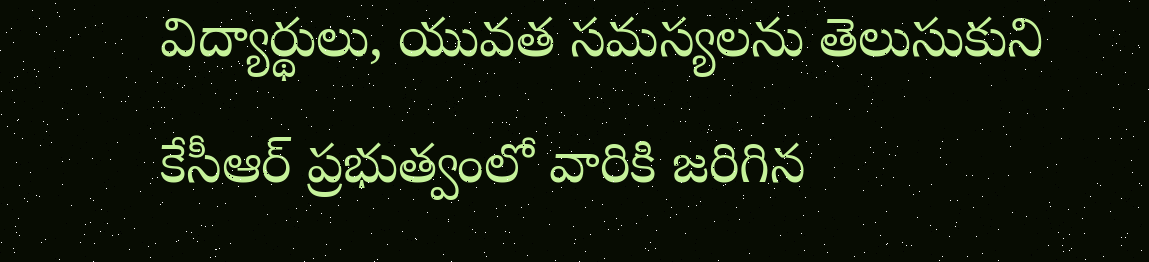విద్యార్థులు, యువత సమస్యలను తెలుసుకుని కేసీఆర్ ప్రభుత్వంలో వారికి జరిగిన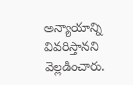అన్యాయాన్ని వివరిస్తానని వెల్లడించారు.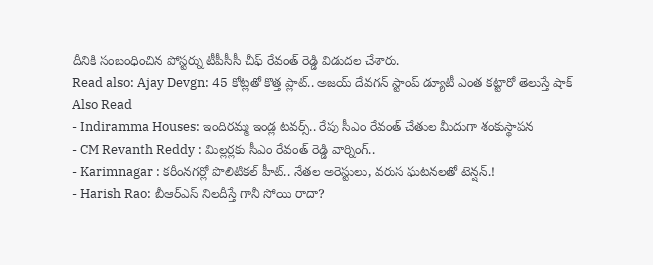దీనికి సంబంధించిన పోస్టర్ను టీపీసీసీ చీఫ్ రేవంత్ రెడ్డి విడుదల చేశారు.
Read also: Ajay Devgn: 45 కోట్లతో కొత్త ప్లాట్.. అజయ్ దేవగన్ స్టాంప్ డ్యూటీ ఎంత కట్టారో తెలుస్తే షాక్
Also Read
- Indiramma Houses: ఇందిరమ్మ ఇండ్ల టవర్స్.. రేపు సీఎం రేవంత్ చేతుల మీదుగా శంకుస్థాపన
- CM Revanth Reddy : మిల్లర్లకు సీఎం రేవంత్ రెడ్డి వార్నింగ్..
- Karimnagar : కరీంనగర్లో పొలిటికల్ హీట్.. నేతల అరెస్టులు, వరుస ఘటనలతో టెన్షన్.!
- Harish Rao: బీఆర్ఎస్ నిలదీస్తే గానీ సోయి రాదా?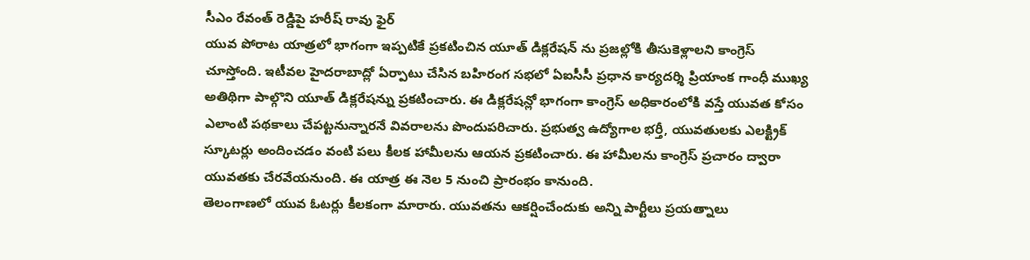సీఎం రేవంత్ రెడ్డిపై హరీష్ రావు ఫైర్
యువ పోరాట యాత్రలో భాగంగా ఇప్పటికే ప్రకటించిన యూత్ డిక్లరేషన్ ను ప్రజల్లోకి తీసుకెళ్లాలని కాంగ్రెస్ చూస్తోంది. ఇటీవల హైదరాబాద్లో ఏర్పాటు చేసిన బహిరంగ సభలో ఏఐసీసీ ప్రధాన కార్యదర్శి ప్రియాంక గాంధీ ముఖ్య అతిథిగా పాల్గొని యూత్ డిక్లరేషన్ను ప్రకటించారు. ఈ డిక్లరేషన్లో భాగంగా కాంగ్రెస్ అధికారంలోకి వస్తే యువత కోసం ఎలాంటి పథకాలు చేపట్టనున్నారనే వివరాలను పొందుపరిచారు. ప్రభుత్వ ఉద్యోగాల భర్తీ, యువతులకు ఎలక్ట్రిక్ స్కూటర్లు అందించడం వంటి పలు కీలక హామీలను ఆయన ప్రకటించారు. ఈ హామీలను కాంగ్రెస్ ప్రచారం ద్వారా యువతకు చేరవేయనుంది. ఈ యాత్ర ఈ నెల 5 నుంచి ప్రారంభం కానుంది.
తెలంగాణలో యువ ఓటర్లు కీలకంగా మారారు. యువతను ఆకర్షించేందుకు అన్ని పార్టీలు ప్రయత్నాలు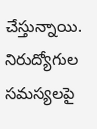చేస్తున్నాయి. నిరుద్యోగుల సమస్యలపై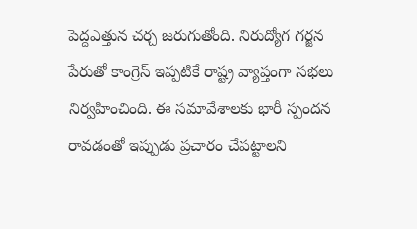పెద్దఎత్తున చర్చ జరుగుతోంది. నిరుద్యోగ గర్జన పేరుతో కాంగ్రెస్ ఇప్పటికే రాష్ట్ర వ్యాప్తంగా సభలు నిర్వహించింది. ఈ సమావేశాలకు భారీ స్పందన రావడంతో ఇప్పుడు ప్రచారం చేపట్టాలని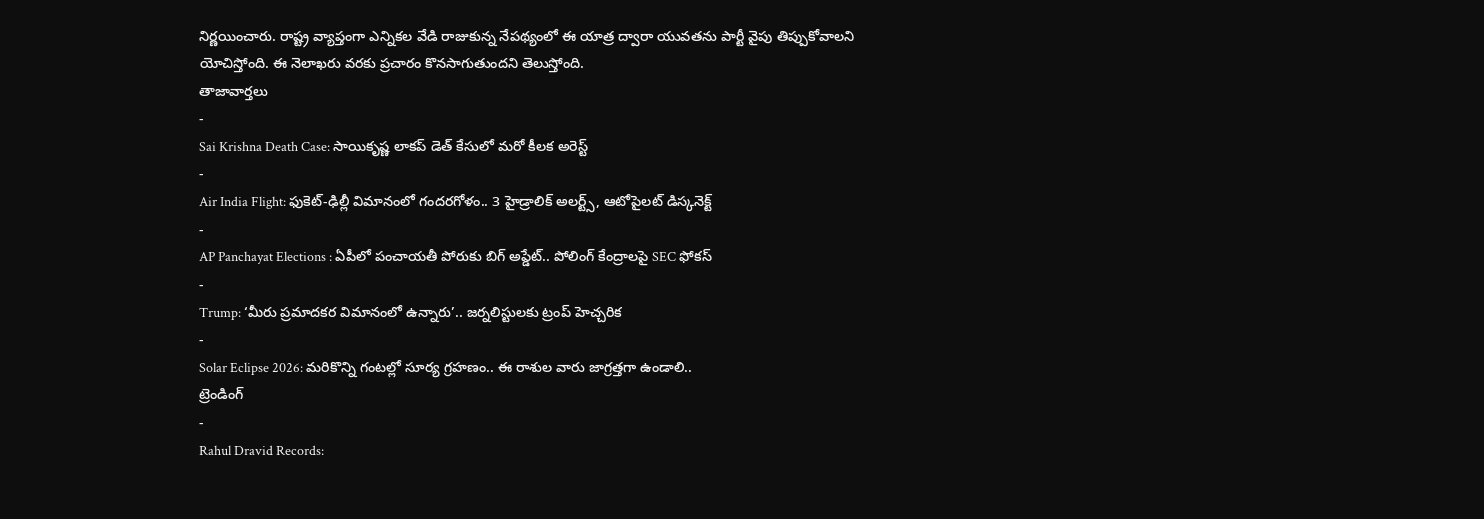నిర్ణయించారు. రాష్ట్ర వ్యాప్తంగా ఎన్నికల వేడి రాజుకున్న నేపథ్యంలో ఈ యాత్ర ద్వారా యువతను పార్టీ వైపు తిప్పుకోవాలని యోచిస్తోంది. ఈ నెలాఖరు వరకు ప్రచారం కొనసాగుతుందని తెలుస్తోంది.
తాజావార్తలు
-
Sai Krishna Death Case: సాయికృష్ణ లాకప్ డెత్ కేసులో మరో కీలక అరెస్ట్
-
Air India Flight: ఫుకెట్-ఢిల్లీ విమానంలో గందరగోళం.. 3 హైడ్రాలిక్ అలర్ట్స్, ఆటోపైలట్ డిస్కనెక్ట్
-
AP Panchayat Elections : ఏపీలో పంచాయతీ పోరుకు బిగ్ అప్డేట్.. పోలింగ్ కేంద్రాలపై SEC ఫోకస్
-
Trump: ‘మీరు ప్రమాదకర విమానంలో ఉన్నారు’.. జర్నలిస్టులకు ట్రంప్ హెచ్చరిక
-
Solar Eclipse 2026: మరికొన్ని గంటల్లో సూర్య గ్రహణం.. ఈ రాశుల వారు జాగ్రత్తగా ఉండాలి..
ట్రెండింగ్
-
Rahul Dravid Records: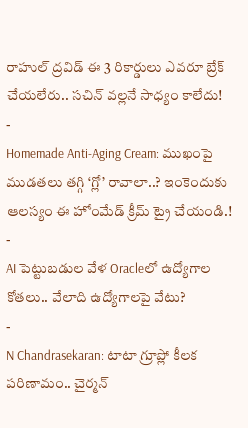రాహుల్ ద్రవిడ్ ఈ 3 రికార్డులు ఎవరూ బ్రేక్ చేయలేరు.. సచిన్ వల్లనే సాధ్యం కాలేదు!
-
Homemade Anti-Aging Cream: ముఖంపై ముడతలు తగ్గి ‘గ్లో’ రావాలా..? ఇంకెందుకు ఆలస్యం ఈ హోంమేడ్ క్రీమ్ ట్రై చేయండి.!
-
AI పెట్టుబడుల వేళ Oracleలో ఉద్యోగాల కోతలు.. వేలాది ఉద్యోగాలపై వేటు?
-
N Chandrasekaran: టాటా గ్రూప్లో కీలక పరిణామం.. చైర్మన్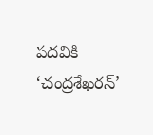పదవికి ‘చంద్రశేఖరన్’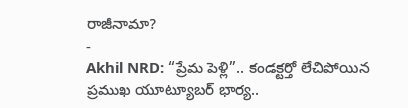రాజీనామా?
-
Akhil NRD: “ప్రేమ పెళ్లి”.. కండక్టర్తో లేచిపోయిన ప్రముఖ యూట్యూబర్ భార్య..